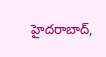హైదరాబాద్,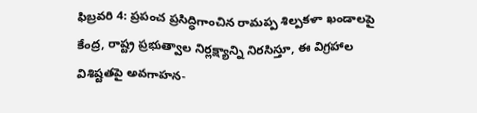ఫిబ్రవరి 4: ప్రపంచ ప్రసిద్ధిగాంచిన రామప్ప శిల్పకళా ఖండాలపై కేంద్ర, రాష్ట్ర ప్రభుత్వాల నిర్లక్ష్యాన్ని నిరసిస్తూ, ఈ విగ్రహాల విశిష్టతపై అవగాహన-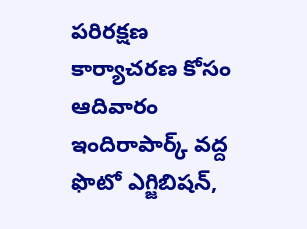పరిరక్షణ కార్యాచరణ కోసం ఆదివారం ఇందిరాపార్క్ వద్ద ఫొటో ఎగ్జిబిషన్,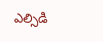ఎల్సిడి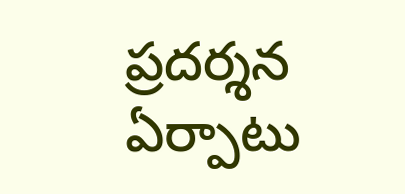ప్రదర్శన ఏర్పాటు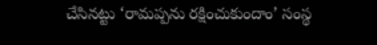చేసినట్టు ‘రామప్పను రక్షించుకుందాం’ సంస్థ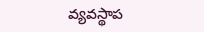వ్యవస్థాప